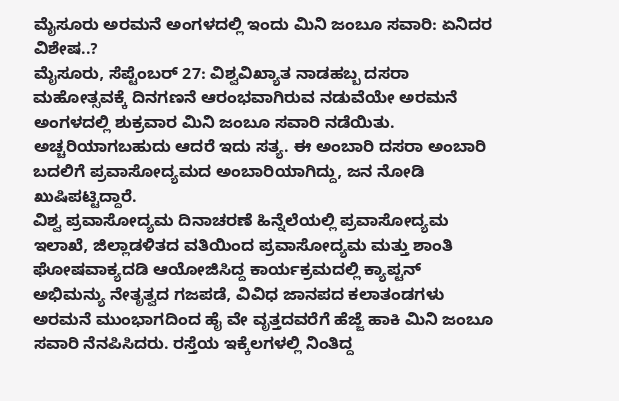ಮೈಸೂರು ಅರಮನೆ ಅಂಗಳದಲ್ಲಿ ಇಂದು ಮಿನಿ ಜಂಬೂ ಸವಾರಿ: ಏನಿದರ ವಿಶೇಷ..?
ಮೈಸೂರು, ಸೆಪ್ಟೆಂಬರ್ 27: ವಿಶ್ವವಿಖ್ಯಾತ ನಾಡಹಬ್ಬ ದಸರಾ ಮಹೋತ್ಸವಕ್ಕೆ ದಿನಗಣನೆ ಆರಂಭವಾಗಿರುವ ನಡುವೆಯೇ ಅರಮನೆ ಅಂಗಳದಲ್ಲಿ ಶುಕ್ರವಾರ ಮಿನಿ ಜಂಬೂ ಸವಾರಿ ನಡೆಯಿತು. ಅಚ್ಚರಿಯಾಗಬಹುದು ಆದರೆ ಇದು ಸತ್ಯ. ಈ ಅಂಬಾರಿ ದಸರಾ ಅಂಬಾರಿ ಬದಲಿಗೆ ಪ್ರವಾಸೋದ್ಯಮದ ಅಂಬಾರಿಯಾಗಿದ್ದು, ಜನ ನೋಡಿ ಖುಷಿಪಟ್ಟಿದ್ದಾರೆ.
ವಿಶ್ವ ಪ್ರವಾಸೋದ್ಯಮ ದಿನಾಚರಣೆ ಹಿನ್ನೆಲೆಯಲ್ಲಿ ಪ್ರವಾಸೋದ್ಯಮ ಇಲಾಖೆ, ಜಿಲ್ಲಾಡಳಿತದ ವತಿಯಿಂದ ಪ್ರವಾಸೋದ್ಯಮ ಮತ್ತು ಶಾಂತಿ ಘೋಷವಾಕ್ಯದಡಿ ಆಯೋಜಿಸಿದ್ದ ಕಾರ್ಯಕ್ರಮದಲ್ಲಿ ಕ್ಯಾಪ್ಟನ್ ಅಭಿಮನ್ಯು ನೇತೃತ್ವದ ಗಜಪಡೆ, ವಿವಿಧ ಜಾನಪದ ಕಲಾತಂಡಗಳು ಅರಮನೆ ಮುಂಭಾಗದಿಂದ ಹೈ ವೇ ವೃತ್ತದವರೆಗೆ ಹೆಜ್ಜೆ ಹಾಕಿ ಮಿನಿ ಜಂಬೂ ಸವಾರಿ ನೆನಪಿಸಿದರು. ರಸ್ತೆಯ ಇಕ್ಕೆಲಗಳಲ್ಲಿ ನಿಂತಿದ್ದ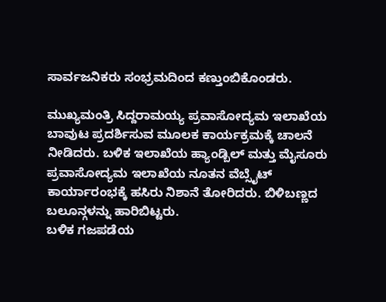ಸಾರ್ವಜನಿಕರು ಸಂಭ್ರಮದಿಂದ ಕಣ್ತುಂಬಿಕೊಂಡರು.

ಮುಖ್ಯಮಂತ್ರಿ ಸಿದ್ದರಾಮಯ್ಯ ಪ್ರವಾಸೋದ್ಯಮ ಇಲಾಖೆಯ ಬಾವುಟ ಪ್ರದರ್ಶಿಸುವ ಮೂಲಕ ಕಾರ್ಯಕ್ರಮಕ್ಕೆ ಚಾಲನೆ ನೀಡಿದರು. ಬಳಿಕ ಇಲಾಖೆಯ ಹ್ಯಾಂಡ್ಬಿಲ್ ಮತ್ತು ಮೈಸೂರು ಪ್ರವಾಸೋದ್ಯಮ ಇಲಾಖೆಯ ನೂತನ ವೆಬ್ಸೈಟ್ ಕಾರ್ಯಾರಂಭಕ್ಕೆ ಹಸಿರು ನಿಶಾನೆ ತೋರಿದರು. ಬಿಳಿಬಣ್ಣದ ಬಲೂನ್ಗಳನ್ನು ಹಾರಿಬಿಟ್ಟರು.
ಬಳಿಕ ಗಜಪಡೆಯ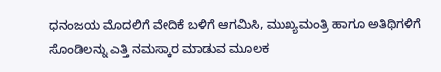ಧನಂಜಯ ಮೊದಲಿಗೆ ವೇದಿಕೆ ಬಳಿಗೆ ಆಗಮಿಸಿ, ಮುಖ್ಯಮಂತ್ರಿ ಹಾಗೂ ಅತಿಥಿಗಳಿಗೆ ಸೊಂಡಿಲನ್ನು ಎತ್ತಿ ನಮಸ್ಕಾರ ಮಾಡುವ ಮೂಲಕ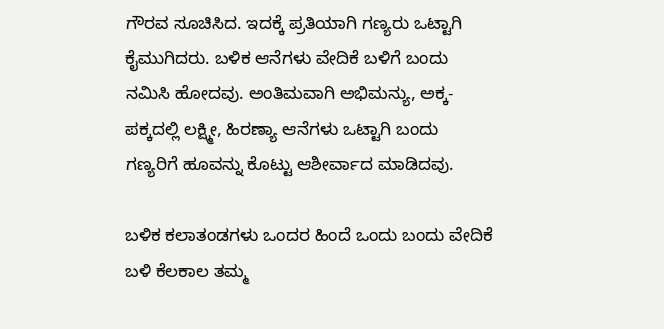ಗೌರವ ಸೂಚಿಸಿದ. ಇದಕ್ಕೆ ಪ್ರತಿಯಾಗಿ ಗಣ್ಯರು ಒಟ್ಟಾಗಿ ಕೈಮುಗಿದರು. ಬಳಿಕ ಆನೆಗಳು ವೇದಿಕೆ ಬಳಿಗೆ ಬಂದು ನಮಿಸಿ ಹೋದವು. ಅಂತಿಮವಾಗಿ ಅಭಿಮನ್ಯು, ಅಕ್ಕ-ಪಕ್ಕದಲ್ಲಿ ಲಕ್ಷ್ಮೀ, ಹಿರಣ್ಯಾ ಆನೆಗಳು ಒಟ್ಟಾಗಿ ಬಂದು ಗಣ್ಯರಿಗೆ ಹೂವನ್ನು ಕೊಟ್ಟು ಆಶೀರ್ವಾದ ಮಾಡಿದವು.

ಬಳಿಕ ಕಲಾತಂಡಗಳು ಒಂದರ ಹಿಂದೆ ಒಂದು ಬಂದು ವೇದಿಕೆ ಬಳಿ ಕೆಲಕಾಲ ತಮ್ಮ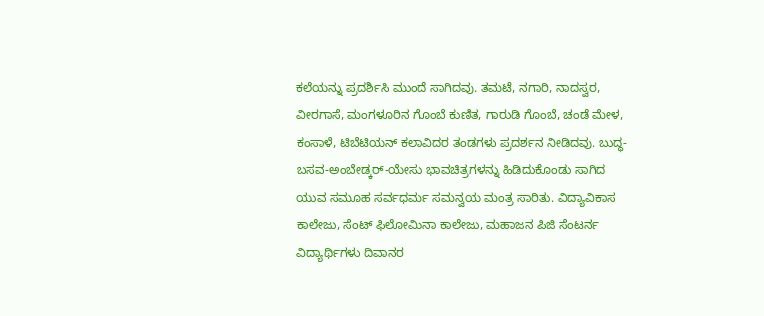ಕಲೆಯನ್ನು ಪ್ರದರ್ಶಿಸಿ ಮುಂದೆ ಸಾಗಿದವು. ತಮಟೆ, ನಗಾರಿ, ನಾದಸ್ವರ, ವೀರಗಾಸೆ, ಮಂಗಳೂರಿನ ಗೊಂಬೆ ಕುಣಿತ, ಗಾರುಡಿ ಗೊಂಬೆ, ಚಂಡೆ ಮೇಳ, ಕಂಸಾಳೆ, ಟಿಬೆಟಿಯನ್ ಕಲಾವಿದರ ತಂಡಗಳು ಪ್ರದರ್ಶನ ನೀಡಿದವು. ಬುದ್ಧ-ಬಸವ-ಅಂಬೇಡ್ಕರ್-ಯೇಸು ಭಾವಚಿತ್ರಗಳನ್ನು ಹಿಡಿದುಕೊಂಡು ಸಾಗಿದ ಯುವ ಸಮೂಹ ಸರ್ವಧರ್ಮ ಸಮನ್ವಯ ಮಂತ್ರ ಸಾರಿತು. ವಿದ್ಯಾವಿಕಾಸ ಕಾಲೇಜು, ಸೆಂಟ್ ಫಿಲೋಮಿನಾ ಕಾಲೇಜು, ಮಹಾಜನ ಪಿಜಿ ಸೆಂಟರ್ನ ವಿದ್ಯಾರ್ಥಿಗಳು ದಿವಾನರ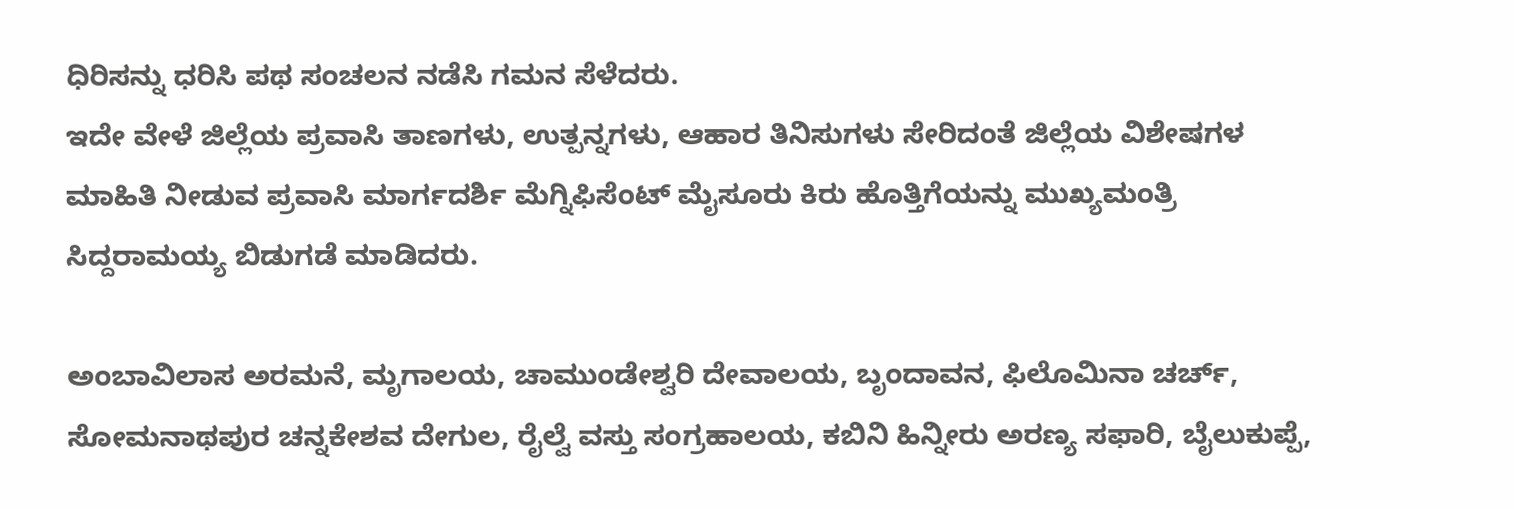ಧಿರಿಸನ್ನು ಧರಿಸಿ ಪಥ ಸಂಚಲನ ನಡೆಸಿ ಗಮನ ಸೆಳೆದರು.
ಇದೇ ವೇಳೆ ಜಿಲ್ಲೆಯ ಪ್ರವಾಸಿ ತಾಣಗಳು, ಉತ್ಪನ್ನಗಳು, ಆಹಾರ ತಿನಿಸುಗಳು ಸೇರಿದಂತೆ ಜಿಲ್ಲೆಯ ವಿಶೇಷಗಳ ಮಾಹಿತಿ ನೀಡುವ ಪ್ರವಾಸಿ ಮಾರ್ಗದರ್ಶಿ ಮೆಗ್ನಿಫಿಸೆಂಟ್ ಮೈಸೂರು ಕಿರು ಹೊತ್ತಿಗೆಯನ್ನು ಮುಖ್ಯಮಂತ್ರಿ ಸಿದ್ದರಾಮಯ್ಯ ಬಿಡುಗಡೆ ಮಾಡಿದರು.

ಅಂಬಾವಿಲಾಸ ಅರಮನೆ, ಮೃಗಾಲಯ, ಚಾಮುಂಡೇಶ್ವರಿ ದೇವಾಲಯ, ಬೃಂದಾವನ, ಫಿಲೊಮಿನಾ ಚರ್ಚ್, ಸೋಮನಾಥಪುರ ಚನ್ನಕೇಶವ ದೇಗುಲ, ರೈಲ್ವೆ ವಸ್ತು ಸಂಗ್ರಹಾಲಯ, ಕಬಿನಿ ಹಿನ್ನೀರು ಅರಣ್ಯ ಸಫಾರಿ, ಬೈಲುಕುಪ್ಪೆ,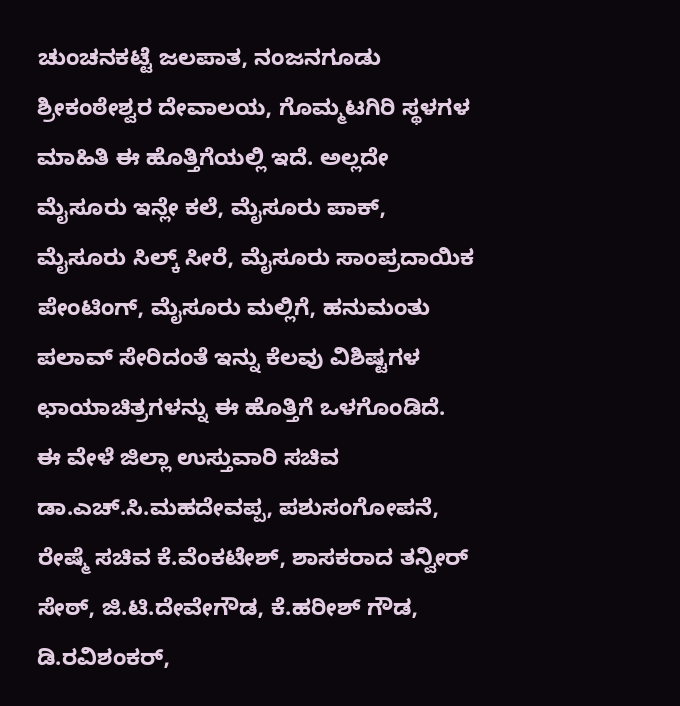ಚುಂಚನಕಟ್ಟೆ ಜಲಪಾತ, ನಂಜನಗೂಡು ಶ್ರೀಕಂಠೇಶ್ವರ ದೇವಾಲಯ, ಗೊಮ್ಮಟಗಿರಿ ಸ್ಥಳಗಳ ಮಾಹಿತಿ ಈ ಹೊತ್ತಿಗೆಯಲ್ಲಿ ಇದೆ. ಅಲ್ಲದೇ ಮೈಸೂರು ಇನ್ಲೇ ಕಲೆ, ಮೈಸೂರು ಪಾಕ್, ಮೈಸೂರು ಸಿಲ್ಕ್ ಸೀರೆ, ಮೈಸೂರು ಸಾಂಪ್ರದಾಯಿಕ ಪೇಂಟಿಂಗ್, ಮೈಸೂರು ಮಲ್ಲಿಗೆ, ಹನುಮಂತು ಪಲಾವ್ ಸೇರಿದಂತೆ ಇನ್ನು ಕೆಲವು ವಿಶಿಷ್ಟಗಳ ಛಾಯಾಚಿತ್ರಗಳನ್ನು ಈ ಹೊತ್ತಿಗೆ ಒಳಗೊಂಡಿದೆ.
ಈ ವೇಳೆ ಜಿಲ್ಲಾ ಉಸ್ತುವಾರಿ ಸಚಿವ ಡಾ.ಎಚ್.ಸಿ.ಮಹದೇವಪ್ಪ, ಪಶುಸಂಗೋಪನೆ, ರೇಷ್ಮೆ ಸಚಿವ ಕೆ.ವೆಂಕಟೇಶ್, ಶಾಸಕರಾದ ತನ್ವೀರ್ ಸೇಠ್, ಜಿ.ಟಿ.ದೇವೇಗೌಡ, ಕೆ.ಹರೀಶ್ ಗೌಡ, ಡಿ.ರವಿಶಂಕರ್,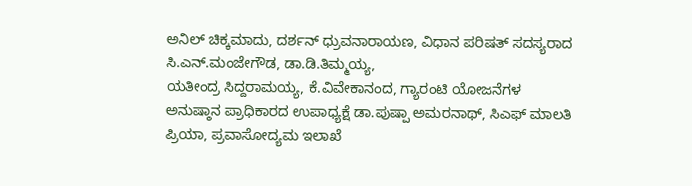ಅನಿಲ್ ಚಿಕ್ಕಮಾದು, ದರ್ಶನ್ ಧ್ರುವನಾರಾಯಣ, ವಿಧಾನ ಪರಿಷತ್ ಸದಸ್ಯರಾದ ಸಿ.ಎನ್.ಮಂಜೇಗೌಡ, ಡಾ.ಡಿ.ತಿಮ್ಮಯ್ಯ,
ಯತೀಂದ್ರ ಸಿದ್ದರಾಮಯ್ಯ, ಕೆ.ವಿವೇಕಾನಂದ, ಗ್ಯಾರಂಟಿ ಯೋಜನೆಗಳ ಅನುಷ್ಠಾನ ಪ್ರಾಧಿಕಾರದ ಉಪಾಧ್ಯಕ್ಷೆ ಡಾ.ಪುಷ್ಪಾ ಅಮರನಾಥ್, ಸಿಎಫ್ ಮಾಲತಿ ಪ್ರಿಯಾ, ಪ್ರವಾಸೋದ್ಯಮ ಇಲಾಖೆ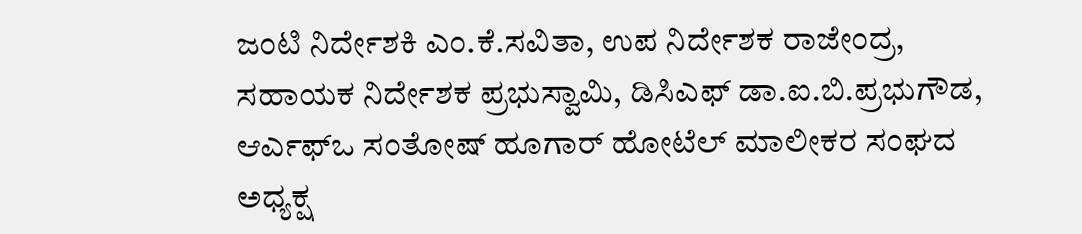ಜಂಟಿ ನಿರ್ದೇಶಕಿ ಎಂ.ಕೆ.ಸವಿತಾ, ಉಪ ನಿರ್ದೇಶಕ ರಾಜೇಂದ್ರ, ಸಹಾಯಕ ನಿರ್ದೇಶಕ ಪ್ರಭುಸ್ವಾಮಿ, ಡಿಸಿಎಫ್ ಡಾ.ಐ.ಬಿ.ಪ್ರಭುಗೌಡ, ಆರ್ಎಫ್ಒ ಸಂತೋಷ್ ಹೂಗಾರ್ ಹೋಟೆಲ್ ಮಾಲೀಕರ ಸಂಘದ ಅಧ್ಯಕ್ಷ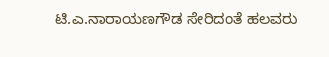ಟಿ.ಎ.ನಾರಾಯಣಗೌಡ ಸೇರಿದಂತೆ ಹಲವರು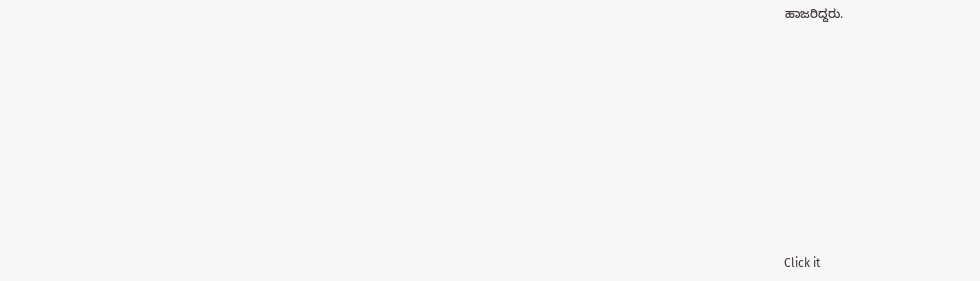ಹಾಜರಿದ್ದರು.












Click it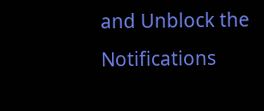and Unblock the Notifications